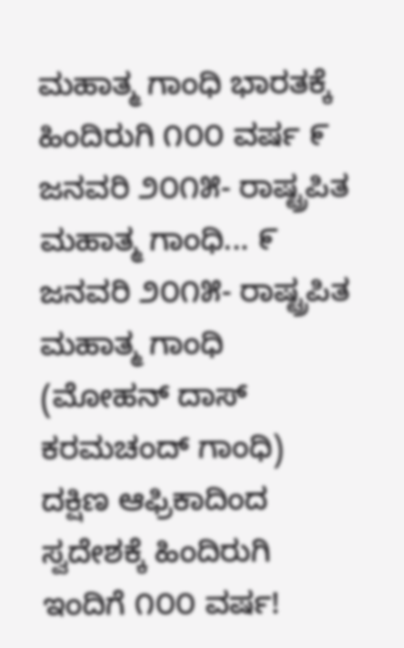ಮಹಾತ್ಮ ಗಾಂಧಿ ಭಾರತಕ್ಕೆ ಹಿಂದಿರುಗಿ ೧೦೦ ವರ್ಷ ೯ ಜನವರಿ ೨೦೧೫- ರಾಷ್ಟ್ರಪಿತ ಮಹಾತ್ಮ ಗಾಂಧಿ... ೯ ಜನವರಿ ೨೦೧೫- ರಾಷ್ಟ್ರಪಿತ ಮಹಾತ್ಮ ಗಾಂಧಿ (ಮೋಹನ್ ದಾಸ್ ಕರಮಚಂದ್ ಗಾಂಧಿ) ದಕ್ಷಿಣ ಆಫ್ರಿಕಾದಿಂದ ಸ್ವದೇಶಕ್ಕೆ ಹಿಂದಿರುಗಿ ಇಂದಿಗೆ ೧೦೦ ವರ್ಷ!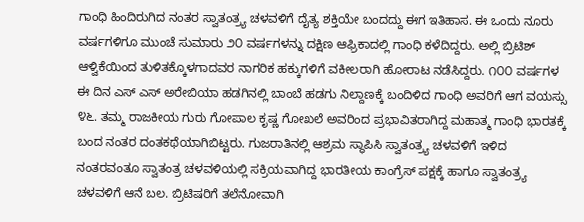ಗಾಂಧಿ ಹಿಂದಿರುಗಿದ ನಂತರ ಸ್ವಾತಂತ್ರ್ಯ ಚಳವಳಿಗೆ ದೈತ್ಯ ಶಕ್ತಿಯೇ ಬಂದದ್ದು ಈಗ ಇತಿಹಾಸ. ಈ ಒಂದು ನೂರು ವರ್ಷಗಳಿಗೂ ಮುಂಚೆ ಸುಮಾರು ೨೦ ವರ್ಷಗಳನ್ನು ದಕ್ಷಿಣ ಆಫ್ರಿಕಾದಲ್ಲಿ ಗಾಂಧಿ ಕಳೆದಿದ್ದರು. ಅಲ್ಲಿ ಬ್ರಿಟಿಶ್ ಆಳ್ವಿಕೆಯಿಂದ ತುಳಿತಕ್ಕೊಳಗಾದವರ ನಾಗರಿಕ ಹಕ್ಕುಗಳಿಗೆ ವಕೀಲರಾಗಿ ಹೋರಾಟ ನಡೆಸಿದ್ದರು. ೧೦೦ ವರ್ಷಗಳ ಈ ದಿನ ಎಸ್ ಎಸ್ ಅರೇಬಿಯಾ ಹಡಗಿನಲ್ಲಿ ಬಾಂಬೆ ಹಡಗು ನಿಲ್ದಾಣಕ್ಕೆ ಬಂದಿಳಿದ ಗಾಂಧಿ ಅವರಿಗೆ ಆಗ ವಯಸ್ಸು ೪೬. ತಮ್ಮ ರಾಜಕೀಯ ಗುರು ಗೋಪಾಲ ಕೃಷ್ಣ ಗೋಖಲೆ ಅವರಿಂದ ಪ್ರಭಾವಿತರಾಗಿದ್ದ ಮಹಾತ್ಮ ಗಾಂಧಿ ಭಾರತಕ್ಕೆ ಬಂದ ನಂತರ ದಂತಕಥೆಯಾಗಿಬಿಟ್ಟರು. ಗುಜರಾತಿನಲ್ಲಿ ಆಶ್ರಮ ಸ್ಥಾಪಿಸಿ ಸ್ವಾತಂತ್ರ್ಯ ಚಳವಳಿಗೆ ಇಳಿದ ನಂತರವಂತೂ ಸ್ವಾತಂತ್ರ ಚಳವಳಿಯಲ್ಲಿ ಸಕ್ರಿಯವಾಗಿದ್ದ ಭಾರತೀಯ ಕಾಂಗ್ರೆಸ್ ಪಕ್ಷಕ್ಕೆ ಹಾಗೂ ಸ್ವಾತಂತ್ರ್ಯ ಚಳವಳಿಗೆ ಆನೆ ಬಲ. ಬ್ರಿಟಿಷರಿಗೆ ತಲೆನೋವಾಗಿ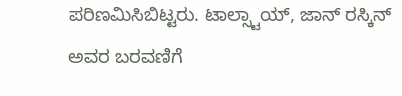ಪರಿಣಮಿಸಿಬಿಟ್ಟರು. ಟಾಲ್ಸ್ಟಾಯ್, ಜಾನ್ ರಸ್ಕಿನ್ ಅವರ ಬರವಣಿಗೆ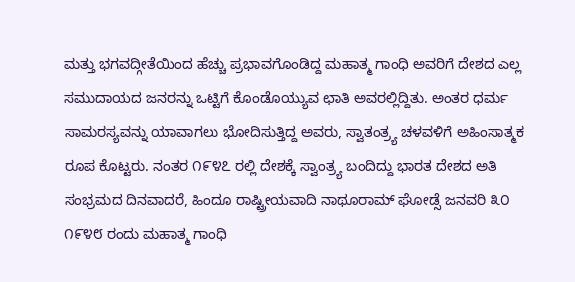ಮತ್ತು ಭಗವದ್ಗೀತೆಯಿಂದ ಹೆಚ್ಚು ಪ್ರಭಾವಗೊಂಡಿದ್ದ ಮಹಾತ್ಮ ಗಾಂಧಿ ಅವರಿಗೆ ದೇಶದ ಎಲ್ಲ ಸಮುದಾಯದ ಜನರನ್ನು ಒಟ್ಟಿಗೆ ಕೊಂಡೊಯ್ಯುವ ಛಾತಿ ಅವರಲ್ಲಿದ್ದಿತು. ಅಂತರ ಧರ್ಮ ಸಾಮರಸ್ಯವನ್ನು ಯಾವಾಗಲು ಭೋದಿಸುತ್ತಿದ್ದ ಅವರು, ಸ್ವಾತಂತ್ರ್ಯ ಚಳವಳಿಗೆ ಅಹಿಂಸಾತ್ಮಕ ರೂಪ ಕೊಟ್ಟರು. ನಂತರ ೧೯೪೭ ರಲ್ಲಿ ದೇಶಕ್ಕೆ ಸ್ವಾಂತ್ರ್ಯ ಬಂದಿದ್ದು ಭಾರತ ದೇಶದ ಅತಿ ಸಂಭ್ರಮದ ದಿನವಾದರೆ, ಹಿಂದೂ ರಾಷ್ಟ್ರೀಯವಾದಿ ನಾಥೂರಾಮ್ ಘೋಡ್ಸೆ ಜನವರಿ ೩೦ ೧೯೪೮ ರಂದು ಮಹಾತ್ಮ ಗಾಂಧಿ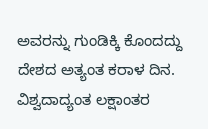ಅವರನ್ನು ಗುಂಡಿಕ್ಕಿ ಕೊಂದದ್ದು ದೇಶದ ಅತ್ಯಂತ ಕರಾಳ ದಿನ. ವಿಶ್ವದಾದ್ಯಂತ ಲಕ್ಷಾಂತರ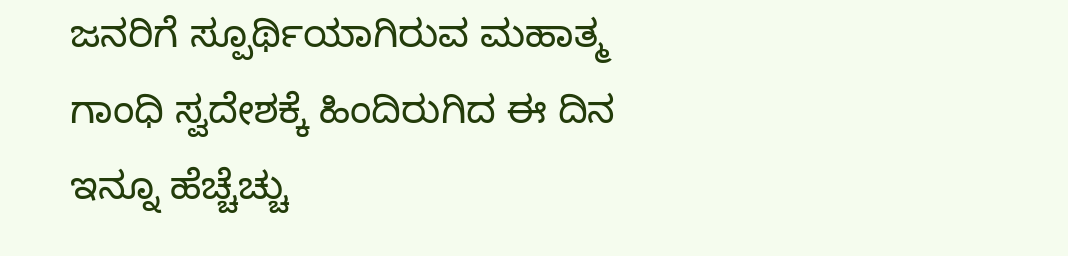ಜನರಿಗೆ ಸ್ಪೂರ್ಥಿಯಾಗಿರುವ ಮಹಾತ್ಮ ಗಾಂಧಿ ಸ್ವದೇಶಕ್ಕೆ ಹಿಂದಿರುಗಿದ ಈ ದಿನ ಇನ್ನೂ ಹೆಚ್ಚೆಚ್ಚು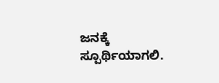ಜನಕ್ಕೆ ಸ್ಪೂರ್ಥಿಯಾಗಲಿ.